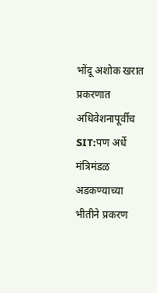भोंदू अशोक खरात प्रकरणात अधिवेशनापूर्वीच SIT:पण अर्धे मंत्रिमंडळ अडकण्याच्या भीतीने प्रकरण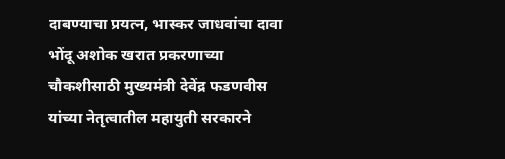दाबण्याचा प्रयत्न, भास्कर जाधवांचा दावा
भोंदू अशोक खरात प्रकरणाच्या चौकशीसाठी मुख्यमंत्री देवेंद्र फडणवीस यांच्या नेतृत्वातील महायुती सरकारने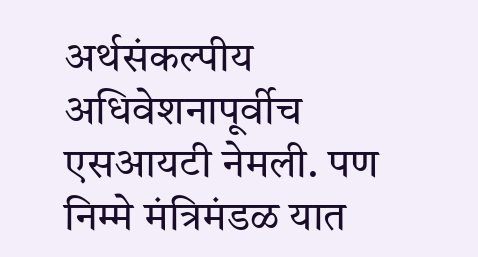अर्थसंकल्पीय अधिवेशनापूर्वीच एसआयटी नेमली. पण निम्मे मंत्रिमंडळ यात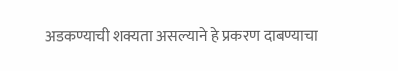अडकण्याची शक्यता असल्याने हे प्रकरण दाबण्याचा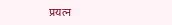प्रयत्न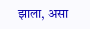झाला, असा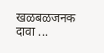खळबळजनक दावा ...